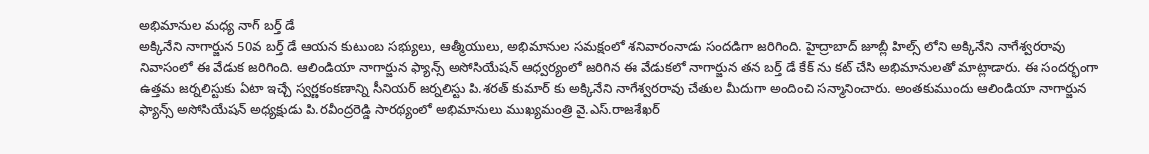అభిమానుల మధ్య నాగ్ బర్త్ డే
అక్కినేని నాగార్జున 50వ బర్త్ డే ఆయన కుటుంబ సభ్యులు, ఆత్మీయులు, అభిమానుల సమక్షంలో శనివారంనాడు సందడిగా జరిగింది. హైద్రాబాద్ జూబ్లీ హిల్స్ లోని అక్కినేని నాగేశ్వరరావు నివాసంలో ఈ వేడుక జరిగింది. ఆలిండియా నాగార్జున ఫ్యాన్స్ అసోసియేషన్ ఆధ్వర్యంలో జరిగిన ఈ వేడుకలో నాగార్జున తన బర్త్ డే కేక్ ను కట్ చేసి అభిమానులతో మాట్లాడారు. ఈ సందర్భంగా ఉత్తమ జర్నలిస్టుకు ఏటా ఇచ్చే స్వర్ణకంకణాన్ని సీనియర్ జర్నలిస్టు పి.శరత్ కుమార్ కు అక్కినేని నాగేశ్వరరావు చేతుల మీదుగా అందించి సన్మానించారు. అంతకుముందు ఆలిండియా నాగార్జున ఫ్యాన్స్ అసోసియేషన్ అధ్యక్షుడు పి.రవీంద్రరెడ్డి సారథ్యంలో అభిమానులు ముఖ్యమంత్రి వై.ఎస్.రాజశేఖర్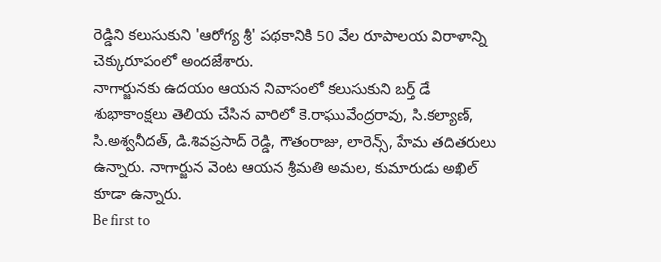రెడ్డిని కలుసుకుని 'ఆరోగ్య శ్రీ' పథకానికి 50 వేల రూపాలయ విరాళాన్ని చెక్కురూపంలో అందజేశారు.
నాగార్జునకు ఉదయం ఆయన నివాసంలో కలుసుకుని బర్త్ డే శుభాకాంక్షలు తెలియ చేసిన వారిలో కె.రాఘువేంద్రరావు, సి.కల్యాణ్, సి.అశ్వనీదత్, డి.శివప్రసాద్ రెడ్డి, గౌతంరాజు, లారెన్స్, హేమ తదితరులు ఉన్నారు. నాగార్జున వెంట ఆయన శ్రీమతి అమల, కుమారుడు అఖిల్ కూడా ఉన్నారు.
Be first to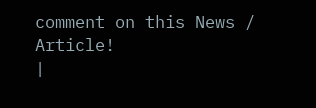comment on this News / Article!
|